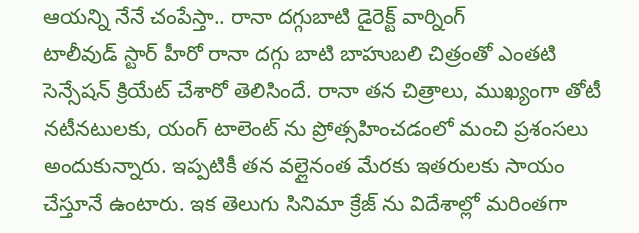ఆయన్ని నేనే చంపేస్తా.. రానా దగ్గుబాటి డైరెక్ట్ వార్నింగ్
టాలీవుడ్ స్టార్ హీరో రానా దగ్గు బాటి బాహుబలి చిత్రంతో ఎంతటి సెన్సేషన్ క్రియేట్ చేశారో తెలిసిందే. రానా తన చిత్రాలు, ముఖ్యంగా తోటీ నటీనటులకు, యంగ్ టాలెంట్ ను ప్రోత్సహించడంలో మంచి ప్రశంసలు అందుకున్నారు. ఇప్పటికీ తన వల్లైనంత మేరకు ఇతరులకు సాయం చేస్తూనే ఉంటారు. ఇక తెలుగు సినిమా క్రేజ్ ను విదేశాల్లో మరింతగా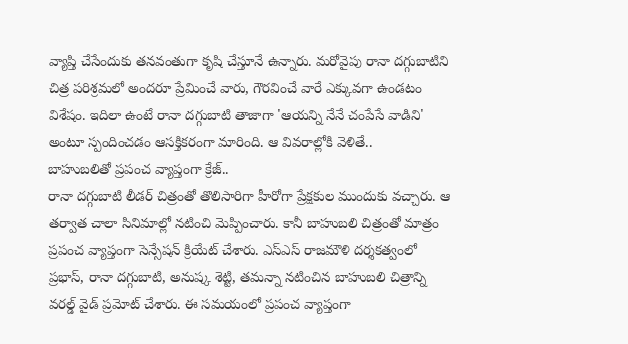వ్యాప్తి చేసేందుకు తనవంతుగా కృషి చేస్తూనే ఉన్నారు. మరోవైపు రానా దగ్గుబాటిని చిత్ర పరిశ్రమలో అందరూ ప్రేమించే వారు, గౌరవించే వారే ఎక్కువగా ఉండటం విశేషం. ఇదిలా ఉంటే రానా దగ్గుబాటి తాజాగా 'ఆయన్ని నేనే చంపేసే వాడిని' అంటూ స్పందించడం ఆసక్తికరంగా మారింది. ఆ వివరాల్లోకి వెళితే..
బాహుబలితో ప్రపంచ వ్యాప్తంగా క్రేజ్..
రానా దగ్గుబాటి లీడర్ చిత్రంతో తొలిసారిగా హీరోగా ప్రేక్షకుల ముందుకు వచ్చారు. ఆ తర్వాత చాలా సినిమాల్లో నటించి మెప్పించారు. కానీ బాహుబలి చిత్రంతో మాత్రం ప్రపంచ వ్యాప్తంగా సెన్సేషన్ క్రియేట్ చేశారు. ఎస్ఎస్ రాజమౌళి దర్శకత్వంలో ప్రభాస్, రానా దగ్గుబాటి, అనుష్క శెట్టి, తమన్నా నటించిన బాహుబలి చిత్రాన్ని వరల్డ్ వైడ్ ప్రమోట్ చేశారు. ఈ సమయంలో ప్రపంచ వ్యాప్తంగా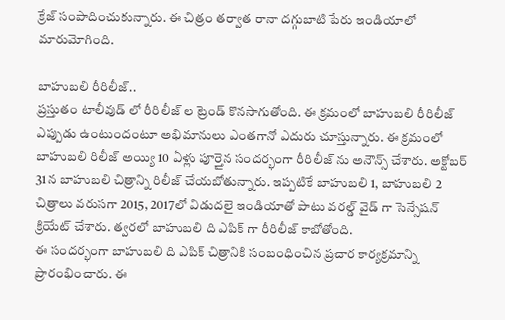క్రేజ్ సంపాదించుకున్నారు. ఈ చిత్రం తర్వాత రానా దగ్గుబాటి పేరు ఇండియాలో మారుమోగింది.

బాహుబలి రీరిలీజ్..
ప్రస్తుతం టాలీవుడ్ లో రీరిలీజ్ ల ట్రెండ్ కొనసాగుతోంది. ఈ క్రమంలో బాహుబలి రీరిలీజ్ ఎప్పుడు ఉంటుందంటూ అభిమానులు ఎంతగానో ఎదురు చూస్తున్నారు. ఈ క్రమంలో బాహుబలి రిలీజ్ అయ్యి 10 ఏళ్లు పూర్తైన సందర్భంగా రీరిలీజ్ ను అనౌన్స్ చేశారు. అక్టోబర్ 31న బాహుబలి చిత్రాన్ని రిలీజ్ చేయబోతున్నారు. ఇప్పటికే బాహుబలి 1, బాహుబలి 2 చిత్రాలు వరుసగా 2015, 2017లో విడుదలై ఇండియాతో పాటు వరల్డ్ వైడ్ గా సెన్సేషన్ క్రియేట్ చేశారు. త్వరలో బాహుబలి ది ఎపిక్ గా రీరిలీజ్ కాబోతోంది.
ఈ సందర్భంగా బాహుబలి ది ఎపిక్ చిత్రానికి సంబంధించిన ప్రచార కార్యక్రమాన్ని ప్రారంభించారు. ఈ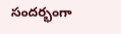సందర్భంగా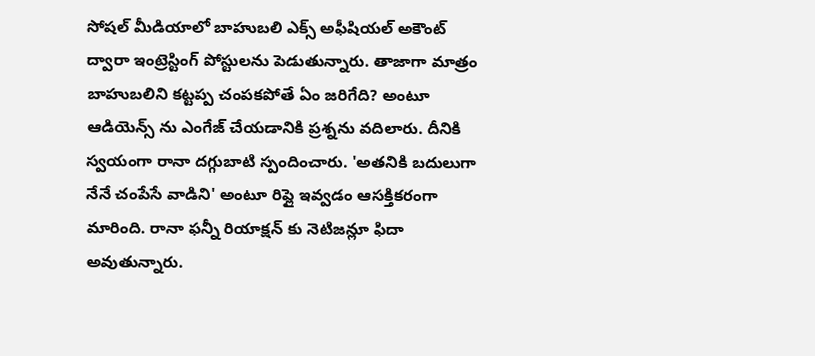సోషల్ మీడియాలో బాహుబలి ఎక్స్ అఫీషియల్ అకౌంట్ ద్వారా ఇంట్రెస్టింగ్ పోస్టులను పెడుతున్నారు. తాజాగా మాత్రం బాహుబలిని కట్టప్ప చంపకపోతే ఏం జరిగేది? అంటూ ఆడియెన్స్ ను ఎంగేజ్ చేయడానికి ప్రశ్నను వదిలారు. దీనికి స్వయంగా రానా దగ్గుబాటి స్పందించారు. 'అతనికి బదులుగా నేనే చంపేసే వాడిని' అంటూ రిప్లై ఇవ్వడం ఆసక్తికరంగా మారింది. రానా ఫన్నీ రియాక్షన్ కు నెటిజన్లూ ఫిదా అవుతున్నారు.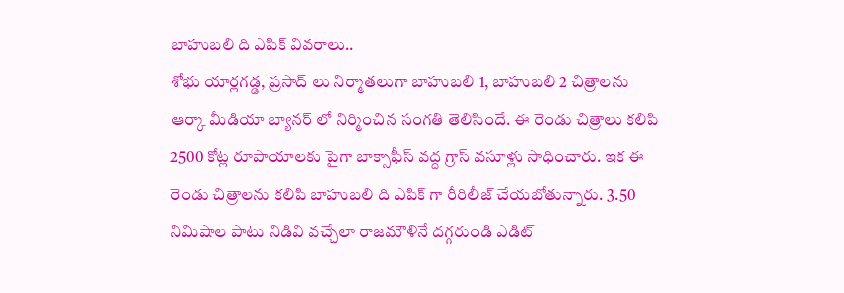బాహుబలి ది ఎపిక్ వివరాలు..
శోభు యార్లగడ్డ, ప్రసాద్ లు నిర్మాతలుగా బాహుబలి 1, బాహుబలి 2 చిత్రాలను ఆర్కా మీడియా బ్యానర్ లో నిర్మించిన సంగతి తెలిసిందే. ఈ రెండు చిత్రాలు కలిపి 2500 కోట్ల రూపాయాలకు పైగా బాక్సాఫీస్ వద్ద గ్రాస్ వసూళ్లు సాధించారు. ఇక ఈ రెండు చిత్రాలను కలిపి బాహుబలి ది ఎపిక్ గా రీరిలీజ్ చేయబోతున్నారు. 3.50 నిమిషాల పాటు నిడివి వచ్చేలా రాజమౌళినే దగ్గరుండి ఎడిట్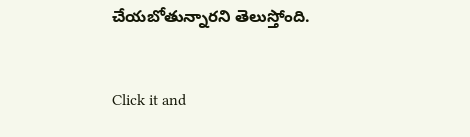చేయబోతున్నారని తెలుస్తోంది.


Click it and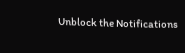Unblock the Notifications